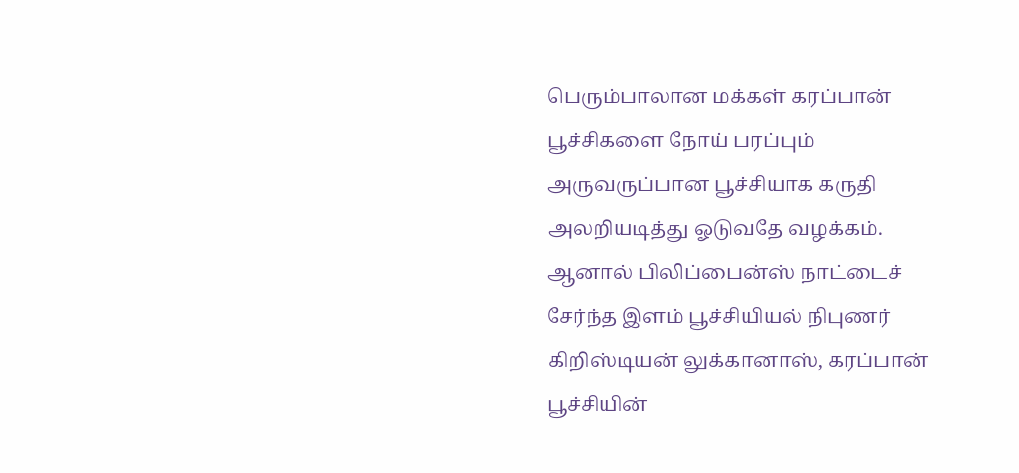பெரும்பாலான மக்கள் கரப்பான் பூச்சிகளை நோய் பரப்பும் அருவருப்பான பூச்சியாக கருதி அலறியடித்து ஓடுவதே வழக்கம். ஆனால் பிலிப்பைன்ஸ் நாட்டைச் சேர்ந்த இளம் பூச்சியியல் நிபுணர் கிறிஸ்டியன் லுக்கானாஸ், கரப்பான் பூச்சியின்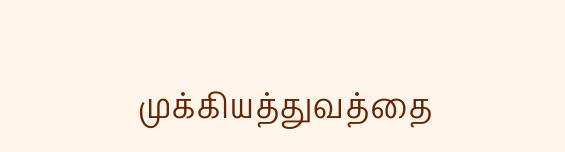முக்கியத்துவத்தை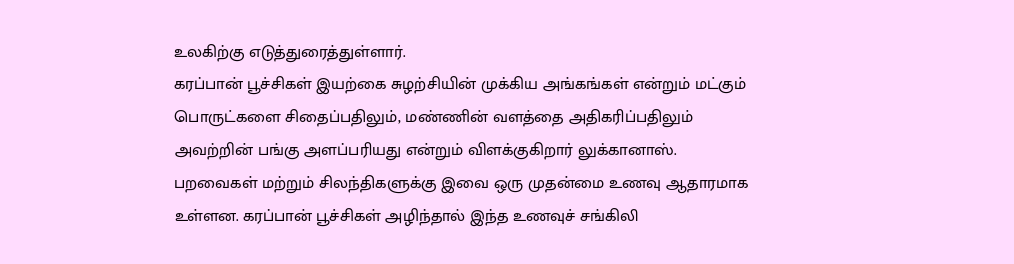உலகிற்கு எடுத்துரைத்துள்ளார்.
கரப்பான் பூச்சிகள் இயற்கை சுழற்சியின் முக்கிய அங்கங்கள் என்றும் மட்கும் பொருட்களை சிதைப்பதிலும், மண்ணின் வளத்தை அதிகரிப்பதிலும் அவற்றின் பங்கு அளப்பரியது என்றும் விளக்குகிறார் லுக்கானாஸ்.
பறவைகள் மற்றும் சிலந்திகளுக்கு இவை ஒரு முதன்மை உணவு ஆதாரமாக உள்ளன. கரப்பான் பூச்சிகள் அழிந்தால் இந்த உணவுச் சங்கிலி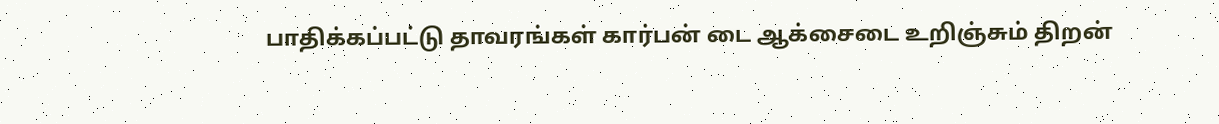பாதிக்கப்பட்டு தாவரங்கள் கார்பன் டை ஆக்சைடை உறிஞ்சும் திறன்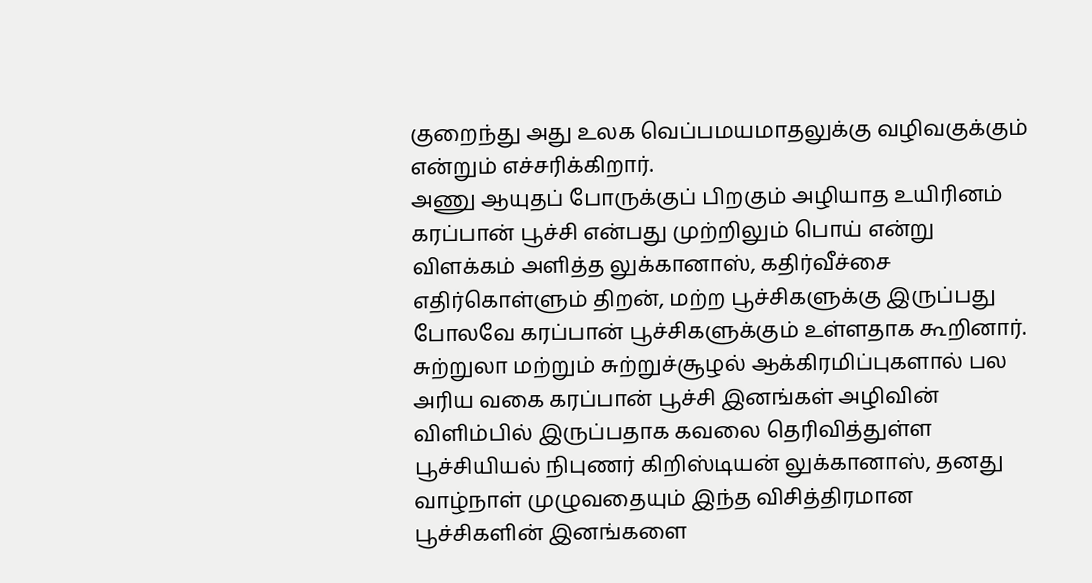குறைந்து அது உலக வெப்பமயமாதலுக்கு வழிவகுக்கும் என்றும் எச்சரிக்கிறார்.
அணு ஆயுதப் போருக்குப் பிறகும் அழியாத உயிரினம் கரப்பான் பூச்சி என்பது முற்றிலும் பொய் என்று விளக்கம் அளித்த லுக்கானாஸ், கதிர்வீச்சை எதிர்கொள்ளும் திறன், மற்ற பூச்சிகளுக்கு இருப்பது போலவே கரப்பான் பூச்சிகளுக்கும் உள்ளதாக கூறினார்.
சுற்றுலா மற்றும் சுற்றுச்சூழல் ஆக்கிரமிப்புகளால் பல அரிய வகை கரப்பான் பூச்சி இனங்கள் அழிவின் விளிம்பில் இருப்பதாக கவலை தெரிவித்துள்ள பூச்சியியல் நிபுணர் கிறிஸ்டியன் லுக்கானாஸ், தனது வாழ்நாள் முழுவதையும் இந்த விசித்திரமான பூச்சிகளின் இனங்களை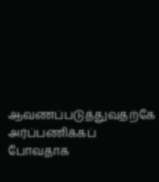ஆவணப்படுத்துவதற்கே அர்ப்பணிக்கப் போவதாக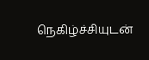நெகிழ்ச்சியுடன்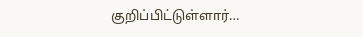குறிப்பிட்டுள்ளார்…